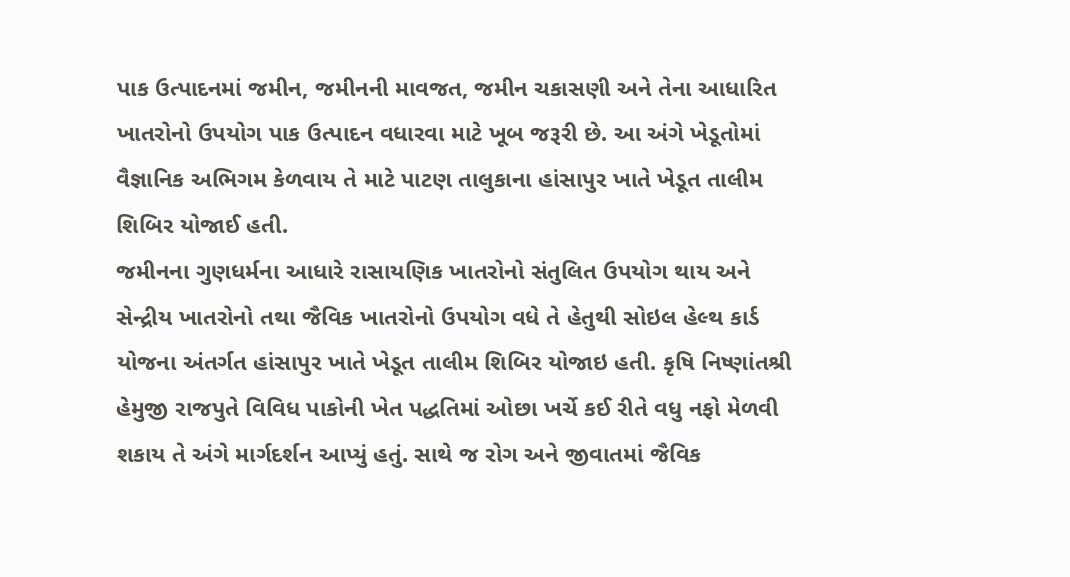પાક ઉત્પાદનમાં જમીન, જમીનની માવજત, જમીન ચકાસણી અને તેના આધારિત ખાતરોનો ઉપયોગ પાક ઉત્પાદન વધારવા માટે ખૂબ જરૂરી છે. આ અંગે ખેડૂતોમાં વૈજ્ઞાનિક અભિગમ કેળવાય તે માટે પાટણ તાલુકાના હાંસાપુર ખાતે ખેડૂત તાલીમ શિબિર યોજાઈ હતી.
જમીનના ગુણધર્મના આધારે રાસાયણિક ખાતરોનો સંતુલિત ઉપયોગ થાય અને સેન્દ્રીય ખાતરોનો તથા જૈવિક ખાતરોનો ઉપયોગ વધે તે હેતુથી સોઇલ હેલ્થ કાર્ડ યોજના અંતર્ગત હાંસાપુર ખાતે ખેડૂત તાલીમ શિબિર યોજાઇ હતી. કૃષિ નિષ્ણાંતશ્રી હેમુજી રાજપુતે વિવિધ પાકોની ખેત પદ્ધતિમાં ઓછા ખર્ચે કઈ રીતે વધુ નફો મેળવી શકાય તે અંગે માર્ગદર્શન આપ્યું હતું. સાથે જ રોગ અને જીવાતમાં જૈવિક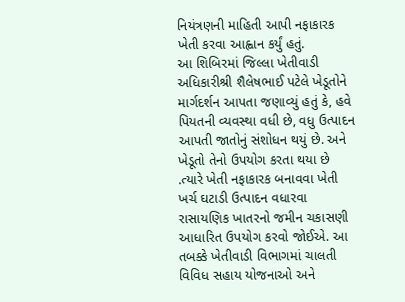નિયંત્રણની માહિતી આપી નફાકારક ખેતી કરવા આહ્વાન કર્યું હતું.
આ શિબિરમાં જિલ્લા ખેતીવાડી અધિકારીશ્રી શૈલેષભાઈ પટેલે ખેડૂતોને માર્ગદર્શન આપતા જણાવ્યું હતું કે, હવે પિયતની વ્યવસ્થા વધી છે, વધુ ઉત્પાદન આપતી જાતોનું સંશોધન થયું છે. અને ખેડૂતો તેનો ઉપયોગ કરતા થયા છે .ત્યારે ખેતી નફાકારક બનાવવા ખેતી ખર્ચ ઘટાડી ઉત્પાદન વધારવા રાસાયણિક ખાતરનો જમીન ચકાસણી આધારિત ઉપયોગ કરવો જોઈએ. આ તબક્કે ખેતીવાડી વિભાગમાં ચાલતી વિવિધ સહાય યોજનાઓ અને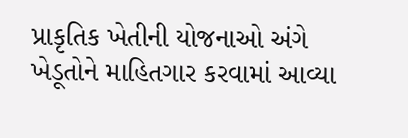પ્રાકૃતિક ખેતીની યોજનાઓ અંગે ખેડૂતોને માહિતગાર કરવામાં આવ્યા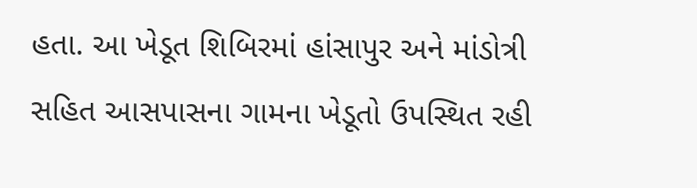હતા. આ ખેડૂત શિબિરમાં હાંસાપુર અને માંડોત્રી સહિત આસપાસના ગામના ખેડૂતો ઉપસ્થિત રહી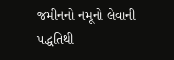જમીનનો નમૂનો લેવાની પદ્ધતિથી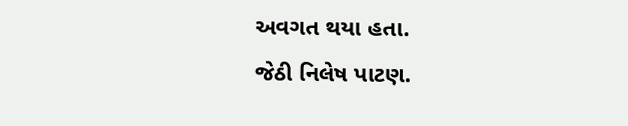અવગત થયા હતા.
જેઠી નિલેષ પાટણ.